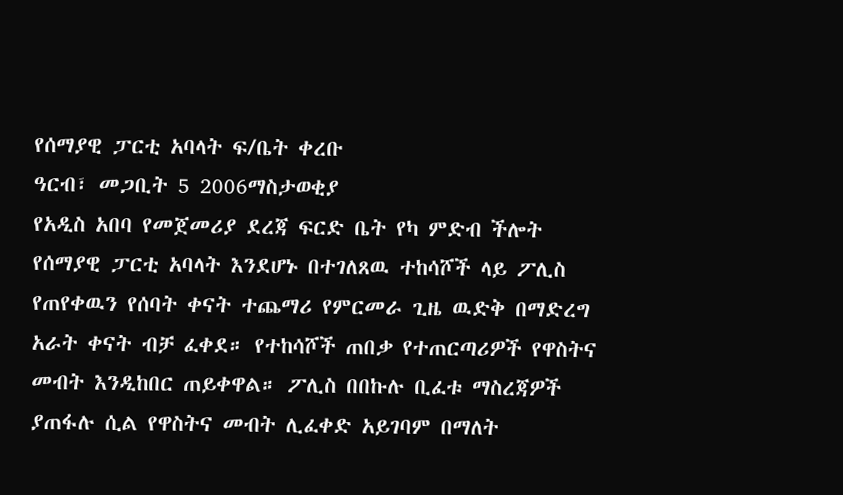የሰማያዊ ፓርቲ አባላት ፍ/ቤት ቀረቡ
ዓርብ፣ መጋቢት 5 2006ማስታወቂያ
የአዲስ አበባ የመጀመሪያ ደረጃ ፍርድ ቤት የካ ምድብ ችሎት የሰማያዊ ፓርቲ አባላት እንደሆኑ በተገለጸዉ ተከሳሾች ላይ ፖሊስ የጠየቀዉን የሰባት ቀናት ተጨማሪ የምርመራ ጊዜ ዉድቅ በማድረግ አራት ቀናት ብቻ ፈቀደ። የተከሳሾች ጠበቃ የተጠርጣሪዎች የዋስትና መብት እንዲከበር ጠይቀዋል። ፖሊስ በበኩሉ ቢፈቱ ማስረጃዎች ያጠፋሉ ሲል የዋስትና መብት ሊፈቀድ አይገባም በማለት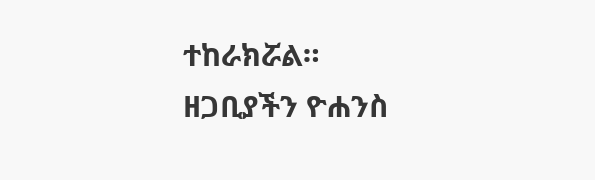ተከራክሯል።
ዘጋቢያችን ዮሐንስ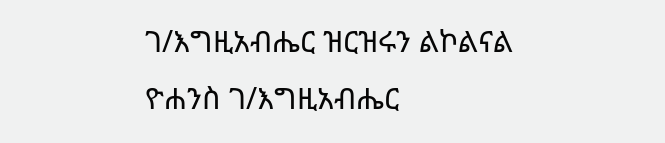ገ/እግዚአብሔር ዝርዝሩን ልኮልናል
ዮሐንስ ገ/እግዚአብሔር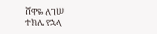ሸዋዬ ለገሠ
ተክሌ የኋላ